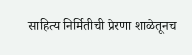साहित्य निर्मितीची प्रेरणा शाळेतूनच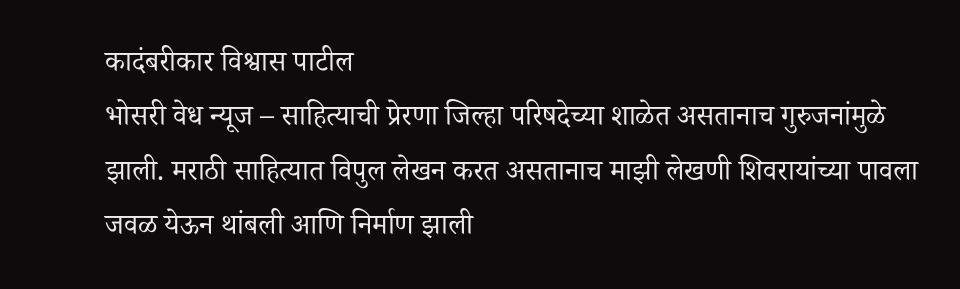कादंबरीकार विश्वास पाटील
भोसरी वेध न्यूज – साहित्याची प्रेरणा जिल्हा परिषदेच्या शाळेत असतानाच गुरुजनांमुळे झाली. मराठी साहित्यात विपुल लेखन करत असतानाच माझी लेखणी शिवरायांच्या पावला जवळ येऊन थांबली आणि निर्माण झाली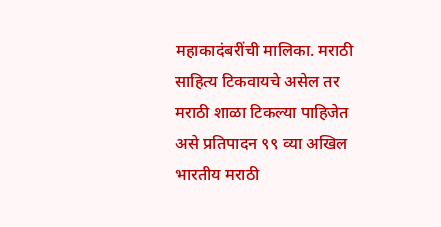महाकादंबरींची मालिका. मराठी साहित्य टिकवायचे असेल तर मराठी शाळा टिकल्या पाहिजेत असे प्रतिपादन ९९ व्या अखिल भारतीय मराठी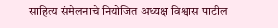साहित्य संमेलनाचे नियोजित अध्यक्ष विश्वास पाटील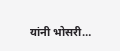यांनी भोसरी…